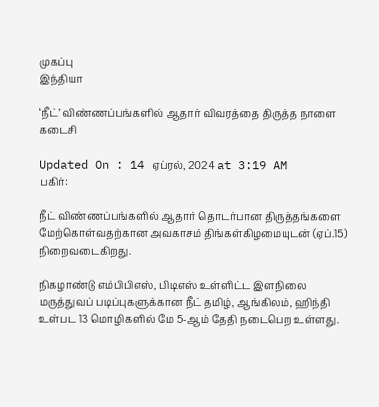முகப்பு
இந்தியா

‘நீட்’ விண்ணப்பங்களில் ஆதார் விவரத்தை திருத்த நாளை கடைசி

Updated On : 14 ஏப்ரல், 2024 at 3:19 AM
பகிர்:

நீட் விண்ணப்பங்களில் ஆதார் தொடர்பான திருத்தங்களை மேற்கொள்வதற்கான அவகாசம் திங்கள்கிழமையுடன் (ஏப்.15) நிறைவடைகிறது.

நிகழாண்டு எம்பிபிஎஸ், பிடிஎஸ் உள்ளிட்ட இளநிலை மருத்துவப் படிப்புகளுக்கான நீட் தமிழ், ஆங்கிலம், ஹிந்தி உள்பட 13 மொழிகளில் மே 5-ஆம் தேதி நடைபெற உள்ளது.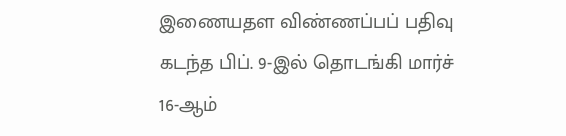இணையதள விண்ணப்பப் பதிவு கடந்த பிப். 9-இல் தொடங்கி மார்ச் 16-ஆம்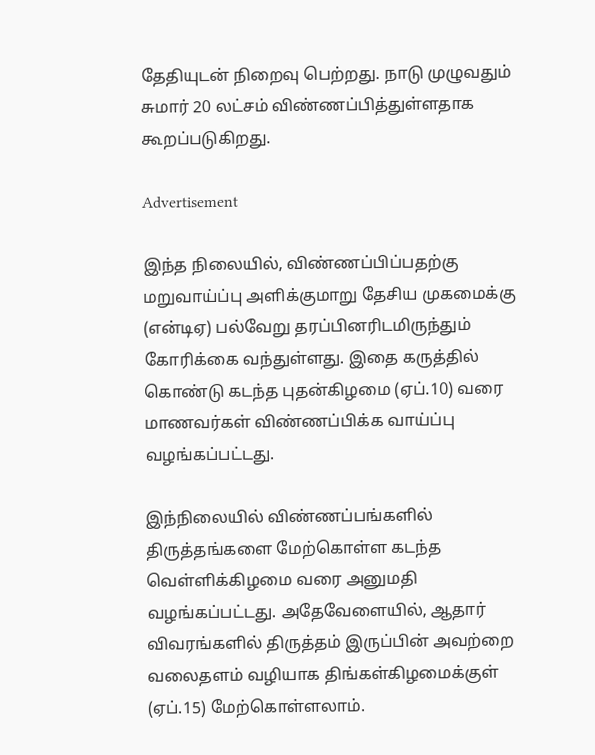தேதியுடன் நிறைவு பெற்றது. நாடு முழுவதும் சுமார் 20 லட்சம் விண்ணப்பித்துள்ளதாக கூறப்படுகிறது.

Advertisement

இந்த நிலையில், விண்ணப்பிப்பதற்கு மறுவாய்ப்பு அளிக்குமாறு தேசிய முகமைக்கு (என்டிஏ) பல்வேறு தரப்பினரிடமிருந்தும் கோரிக்கை வந்துள்ளது. இதை கருத்தில் கொண்டு கடந்த புதன்கிழமை (ஏப்.10) வரை மாணவர்கள் விண்ணப்பிக்க வாய்ப்பு வழங்கப்பட்டது.

இந்நிலையில் விண்ணப்பங்களில் திருத்தங்களை மேற்கொள்ள கடந்த வெள்ளிக்கிழமை வரை அனுமதி வழங்கப்பட்டது. அதேவேளையில், ஆதார் விவரங்களில் திருத்தம் இருப்பின் அவற்றை வலைதளம் வழியாக திங்கள்கிழமைக்குள் (ஏப்.15) மேற்கொள்ளலாம்.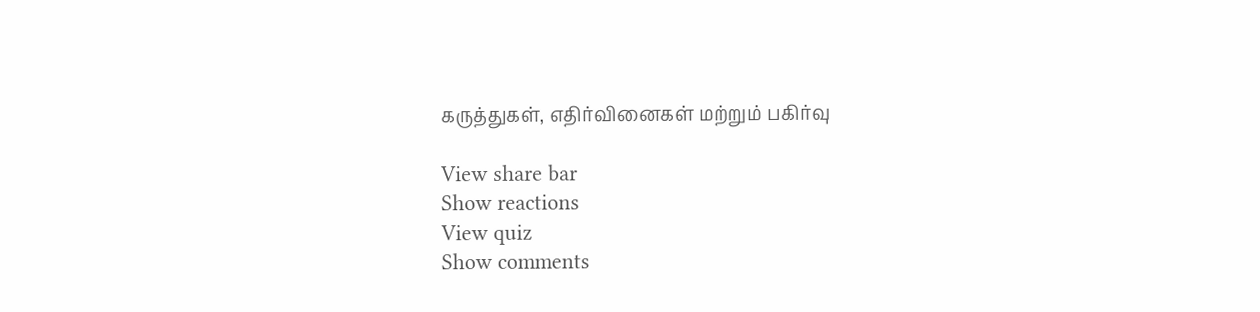கருத்துகள், எதிர்வினைகள் மற்றும் பகிர்வு

View share bar
Show reactions
View quiz
Show comments